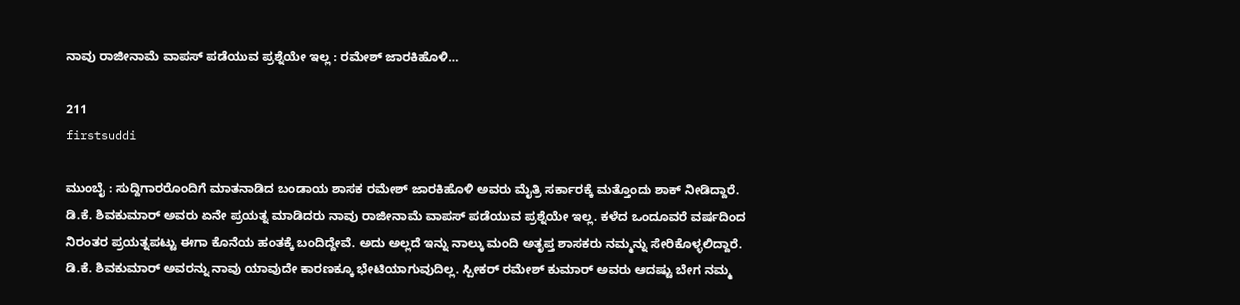ನಾವು ರಾಜೀನಾಮೆ ವಾಪಸ್ ಪಡೆಯುವ ಪ್ರಶ್ನೆಯೇ ಇಲ್ಲ : ರಮೇಶ್ ಜಾರಕಿಹೊಳಿ…

211
firstsuddi

ಮುಂಬೈ : ಸುದ್ದಿಗಾರರೊಂದಿಗೆ ಮಾತನಾಡಿದ ಬಂಡಾಯ ಶಾಸಕ ರಮೇಶ್ ಜಾರಕಿಹೊಳಿ ಅವರು ಮೈತ್ರಿ ಸರ್ಕಾರಕ್ಕೆ ಮತ್ತೊಂದು ಶಾಕ್ ನೀಡಿದ್ದಾರೆ. ಡಿ.ಕೆ. ಶಿವಕುಮಾರ್ ಅವರು ಏನೇ ಪ್ರಯತ್ನ ಮಾಡಿದರು ನಾವು ರಾಜೀನಾಮೆ ವಾಪಸ್ ಪಡೆಯುವ ಪ್ರಶ್ನೆಯೇ ಇಲ್ಲ. ಕಳೆದ ಒಂದೂವರೆ ವರ್ಷದಿಂದ ನಿರಂತರ ಪ್ರಯತ್ನಪಟ್ಟು ಈಗಾ ಕೊನೆಯ ಹಂತಕ್ಕೆ ಬಂದಿದ್ದೇವೆ. ಅದು ಅಲ್ಲದೆ ಇನ್ನು ನಾಲ್ಕು ಮಂದಿ ಅತೃಪ್ತ ಶಾಸಕರು ನಮ್ಮನ್ನು ಸೇರಿಕೊಳ್ಳಲಿದ್ದಾರೆ. ಡಿ.ಕೆ. ಶಿವಕುಮಾರ್ ಅವರನ್ನು ನಾವು ಯಾವುದೇ ಕಾರಣಕ್ಕೂ ಭೇಟಿಯಾಗುವುದಿಲ್ಲ. ಸ್ಪೀಕರ್ ರಮೇಶ್ ಕುಮಾರ್ ಅವರು ಆದಷ್ಟು ಬೇಗ ನಮ್ಮ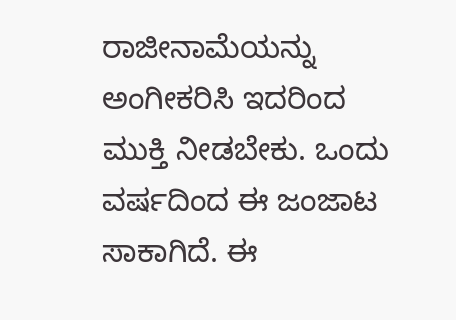ರಾಜೀನಾಮೆಯನ್ನು ಅಂಗೀಕರಿಸಿ ಇದರಿಂದ ಮುಕ್ತಿ ನೀಡಬೇಕು. ಒಂದು ವರ್ಷದಿಂದ ಈ ಜಂಜಾಟ ಸಾಕಾಗಿದೆ. ಈ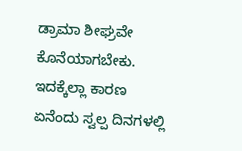ಡ್ರಾಮಾ ಶೀಘ್ರವೇ ಕೊನೆಯಾಗಬೇಕು. ಇದಕ್ಕೆಲ್ಲಾ ಕಾರಣ ಏನೆಂದು ಸ್ವಲ್ಪ ದಿನಗಳಲ್ಲಿ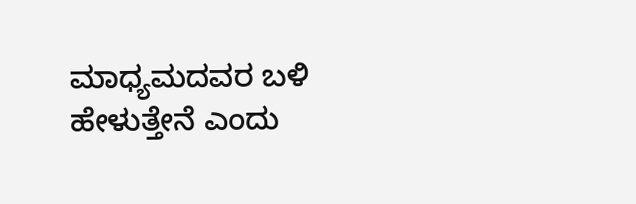ಮಾಧ್ಯಮದವರ ಬಳಿ ಹೇಳುತ್ತೇನೆ ಎಂದು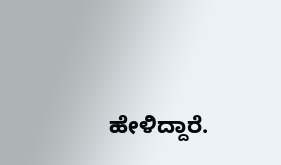ಹೇಳಿದ್ದಾರೆ.